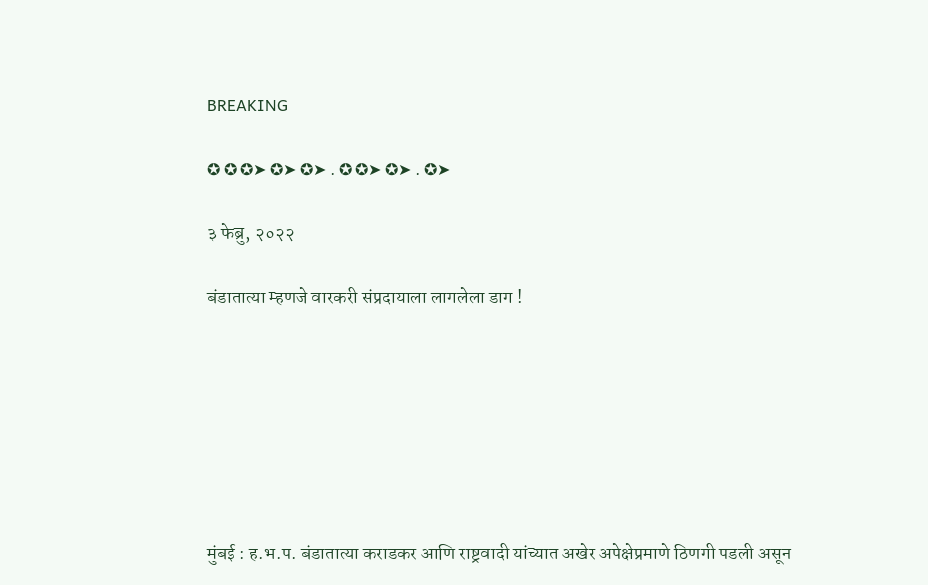BREAKING

✪ ✪ ✪➤ ✪➤ ✪➤ . ✪ ✪➤ ✪➤ . ✪➤

३ फेब्रु, २०२२

बंडातात्या म्हणजे वारकरी संप्रदायाला लागलेला डाग !







मुंबई : ह.भ.प. बंडातात्या कराडकर आणि राष्ट्रवादी यांच्यात अखेर अपेक्षेप्रमाणे ठिणगी पडली असून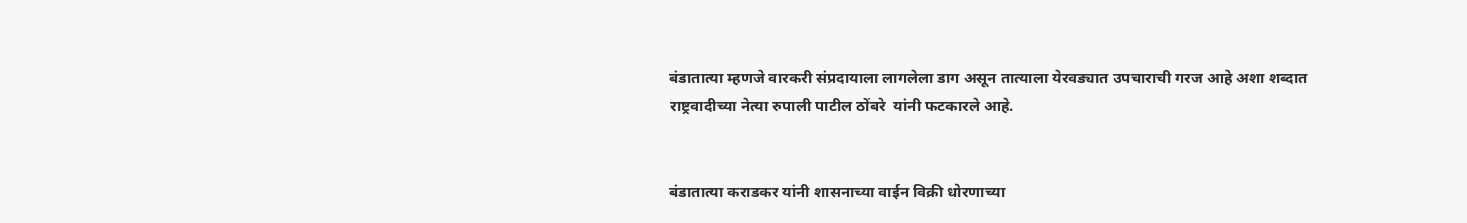बंडातात्या म्हणजे वारकरी संप्रदायाला लागलेला डाग असून तात्याला येरवड्यात उपचाराची गरज आहे अशा शब्दात राष्ट्रवादीच्या नेत्या रुपाली पाटील ठोंबरे  यांनी फटकारले आहे.


बंडातात्या कराडकर यांनी शासनाच्या वाईन विक्री धोरणाच्या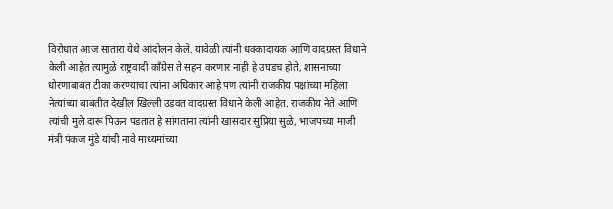विरोधात आज सातारा येथे आंदोलन केले. यावेळी त्यांनी धक्कादायक आणि वादग्रस्त विधाने केली आहेत त्यामुळे राष्ट्रवादी काँग्रेस ते सहन करणार नाही हे उघडच होते, शासनाच्या धोरणाबाबत टीका करण्याचा त्यांना अधिकार आहे पण त्यांनी राजकीय पक्षांच्या महिला नेत्यांच्या बाबतीत देखील खिल्ली उडवत वादग्रस्त विधाने केली आहेत. राजकीय नेते आणि त्यांची मुले दारू पिऊन पडतात हे सांगताना त्यांनी खासदार सुप्रिया सुळे, भाजपच्या माजी मंत्री पंकज मुंडे यांची नावे माध्यमांच्या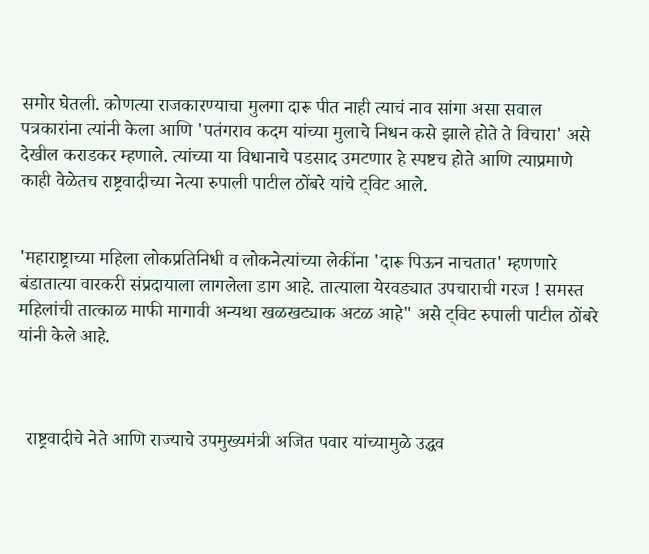समोर घेतली. कोणत्या राजकारण्याचा मुलगा दारू पीत नाही त्याचं नाव सांगा असा सवाल पत्रकारांना त्यांनी केला आणि 'पतंगराव कदम यांच्या मुलाचे निधन कसे झाले होते ते विचारा' असे देखील कराडकर म्हणाले. त्यांच्या या विधानाचे पडसाद उमटणार हे स्पष्टच होते आणि त्याप्रमाणे काही वेळेतच राष्ट्रवादीच्या नेत्या रुपाली पाटील ठोंबरे यांचे ट्विट आले.


'महाराष्ट्राच्या महिला लोकप्रतिनिधी व लोकनेत्यांच्या लेकींना 'दारू पिऊन नाचतात' म्हणणारे बंडातात्या वारकरी संप्रदायाला लागलेला डाग आहे. तात्याला येरवड्यात उपचाराची गरज ! समस्त महिलांची तात्काळ माफी मागावी अन्यथा खळखट्याक अटळ आहे" असे ट्विट रुपाली पाटील ठोंबरे  यांनी केले आहे.



  राष्ट्रवादीचे नेते आणि राज्याचे उपमुख्यमंत्री अजित पवार यांच्यामुळे उद्धव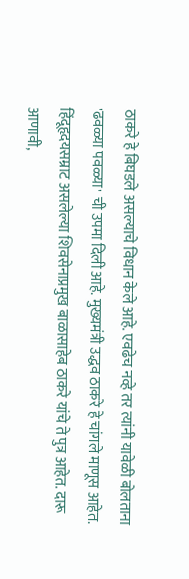ठाकरे हे बिघडले असल्याचे विधान केले आहे. एवढेच नव्हे तर त्यांनी यावेळी बोलताना 'ढवळ्या पवळ्या' ची उपमा दिली आहे. मुख्यमंत्री उद्धव ठाकरे हे चांगले माणूस आहेत. हिंदूहृदयसम्राट असलेल्या शिवसेनाप्रमुख बाळासाहेब ठाकरे यांचे ते पुत्र आहेत. दारू आणावी,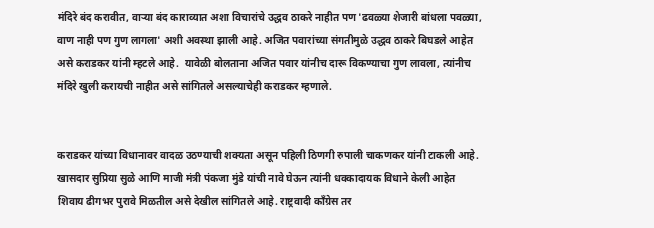मंदिरे बंद करावीत, वाऱ्या बंद काराव्यात अशा विचारांचे उद्धव ठाकरे नाहीत पण 'ढवळ्या शेजारी बांधला पवळ्या, वाण नाही पण गुण लागला' अशी अवस्था झाली आहे. अजित पवारांच्या संगतीमुळे उद्धव ठाकरे बिघडले आहेत असे कराडकर यांनी म्हटले आहे.  यावेळी बोलताना अजित पवार यांनीच दारू विकण्याचा गुण लावला, त्यांनीच मंदिरे खुली करायची नाहीत असे सांगितले असल्याचेही कराडकर म्हणाले.


कराडकर यांच्या विधानावर वादळ उठण्याची शक्यता असून पहिली ठिणगी रुपाली चाकणकर यांनी टाकली आहे. खासदार सुप्रिया सुळे आणि माजी मंत्री पंकजा मुंडे यांची नावे घेऊन त्यांनी धक्कादायक विधाने केली आहेत शिवाय ढीगभर पुरावे मिळतील असे देखील सांगितले आहे. राष्ट्रवादी कॉंग्रेस तर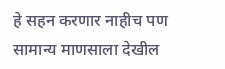हे सहन करणार नाहीच पण सामान्य माणसाला देखील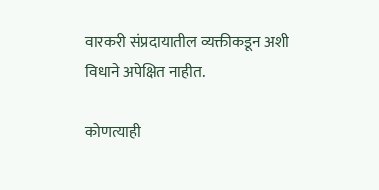वारकरी संप्रदायातील व्यक्तीकडून अशी विधाने अपेक्षित नाहीत.

कोणत्याही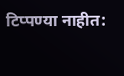टिप्पण्‍या नाहीत: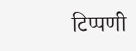टिप्पणी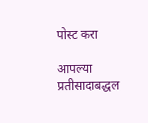पोस्ट करा

आपल्या प्रतीसादाबद्धल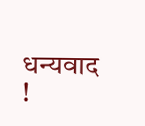धन्यवाद !